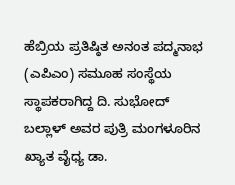ಹೆಬ್ರಿಯ ಪ್ರತಿಷ್ಠಿತ ಅನಂತ ಪದ್ಮನಾಭ (ಎಪಿಎಂ) ಸಮೂಹ ಸಂಸ್ಥೆಯ ಸ್ಥಾಪಕರಾಗಿದ್ದ ದಿ. ಸುಭೋದ್ ಬಲ್ಲಾಳ್ ಅವರ ಪುತ್ರಿ ಮಂಗಳೂರಿನ ಖ್ಯಾತ ವೈಧ್ಯ ಡಾ.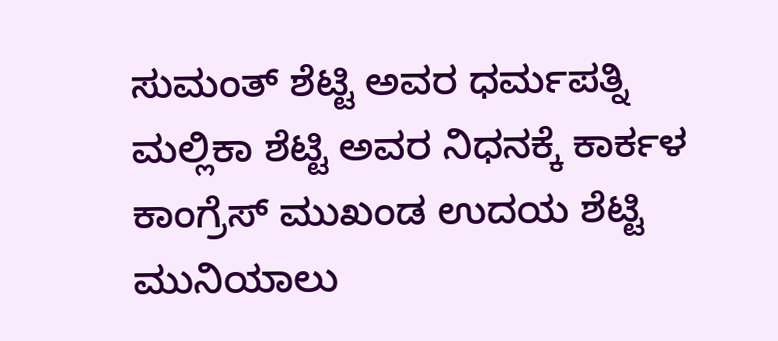ಸುಮಂತ್ ಶೆಟ್ಟಿ ಅವರ ಧರ್ಮಪತ್ನಿ ಮಲ್ಲಿಕಾ ಶೆಟ್ಟಿ ಅವರ ನಿಧನಕ್ಕೆ ಕಾರ್ಕಳ ಕಾಂಗ್ರೆಸ್ ಮುಖಂಡ ಉದಯ ಶೆಟ್ಟಿ ಮುನಿಯಾಲು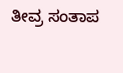ತೀವ್ರ ಸಂತಾಪ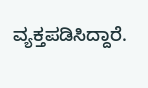ವ್ಯಕ್ತಪಡಿಸಿದ್ದಾರೆ.